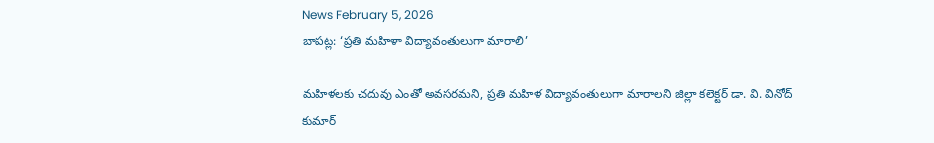News February 5, 2026
బాపట్ల: ‘ప్రతి మహిళా విద్యావంతులుగా మారాలి’

మహిళలకు చదువు ఎంతో అవసరమని, ప్రతి మహిళ విద్యావంతులుగా మారాలని జిల్లా కలెక్టర్ డా. వి. వినోద్ కుమార్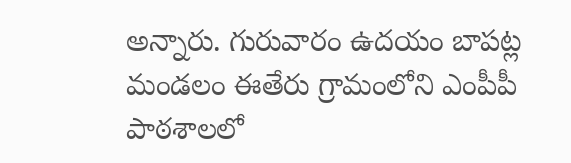అన్నారు. గురువారం ఉదయం బాపట్ల మండలం ఈతేరు గ్రామంలోని ఎంపీపీ పాఠశాలలో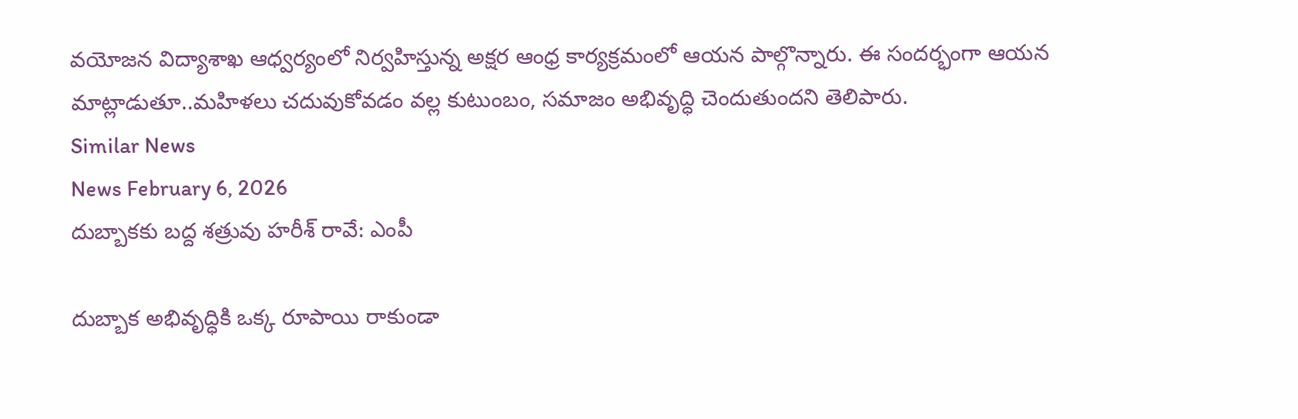వయోజన విద్యాశాఖ ఆధ్వర్యంలో నిర్వహిస్తున్న అక్షర ఆంధ్ర కార్యక్రమంలో ఆయన పాల్గొన్నారు. ఈ సందర్భంగా ఆయన మాట్లాడుతూ..మహిళలు చదువుకోవడం వల్ల కుటుంబం, సమాజం అభివృద్ధి చెందుతుందని తెలిపారు.
Similar News
News February 6, 2026
దుబ్బాకకు బద్ద శత్రువు హరీశ్ రావే: ఎంపీ

దుబ్బాక అభివృద్ధికి ఒక్క రూపాయి రాకుండా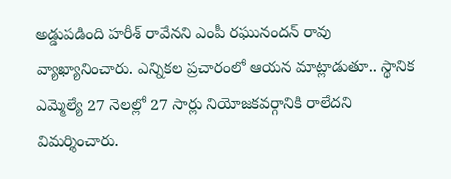అడ్డుపడింది హరీశ్ రావేనని ఎంపీ రఘునందన్ రావు వ్యాఖ్యానించారు. ఎన్నికల ప్రచారంలో ఆయన మాట్లాడుతూ.. స్థానిక ఎమ్మెల్యే 27 నెలల్లో 27 సార్లు నియోజకవర్గానికి రాలేదని విమర్శించారు.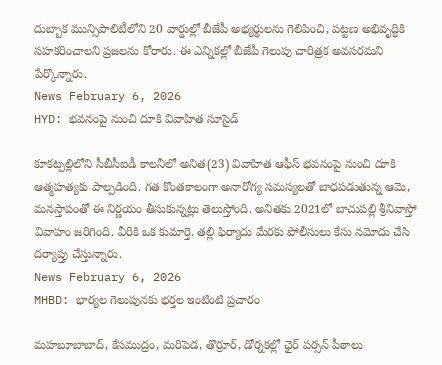దుబ్బాక మున్సిపాలిటీలోని 20 వార్డుల్లో బీజేపీ అభ్యర్థులను గెలిపించి, పట్టణ అభివృద్ధికి సహకరించాలని ప్రజలను కోరారు. ఈ ఎన్నికల్లో బీజేపీ గెలుపు చారిత్రక అవసరమని పేర్కొన్నారు.
News February 6, 2026
HYD: భవనంపై నుంచి దూకి వివాహిత సూసైడ్

కూకట్పల్లిలోని సీబీసీఐడీ కాలనీలో అనిత(23) వివాహిత ఆఫీస్ భవనంపై నుంచి దూకి ఆత్మహత్యకు పాల్పడింది. గత కొంతకాలంగా అనారోగ్య సమస్యలతో బాధపడుతున్న ఆమె, మనస్తాపంతో ఈ నిర్ణయం తీసుకున్నట్లు తెలుస్తోంది. అనితకు 2021లో బాచుపల్లి శ్రీనివాస్తో వివాహం జరిగింది. వీరికి ఒక కుమార్తె. తల్లి ఫిర్యాదు మేరకు పోలీసులు కేసు నమోదు చేసి దర్యాప్తు చేస్తున్నారు.
News February 6, 2026
MHBD: భార్యల గెలుపునకు భర్తల ఇంటింటి ప్రచారం

మహబూబాబాద్, కేసముద్రం, మరిపెడ, తొర్రూర్, డోర్నకల్లో ఛైర్ పర్సన్ పీఠాలు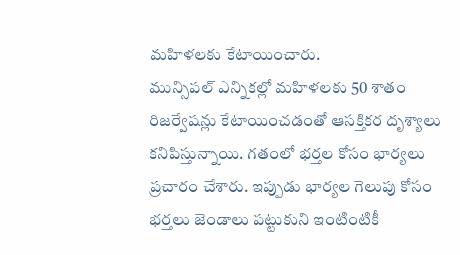మహిళలకు కేటాయించారు.
మున్సిపల్ ఎన్నికల్లో మహిళలకు 50 శాతం రిజర్వేషన్లు కేటాయించడంతో ఆసక్తికర దృశ్యాలు కనిపిస్తున్నాయి. గతంలో భర్తల కోసం భార్యలు ప్రచారం చేశారు. ఇప్పుడు భార్యల గెలుపు కోసం భర్తలు జెండాలు పట్టుకుని ఇంటింటికీ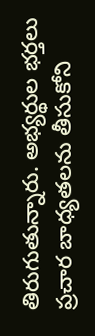తిరుగుతున్నారు. అభ్యర్థుల భర్తలు ప్రచార బాధ్యతలను తీసుకోని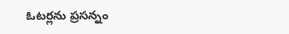ఓటర్లను ప్రసన్నం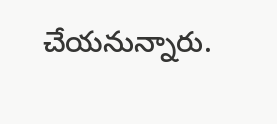చేయనున్నారు.